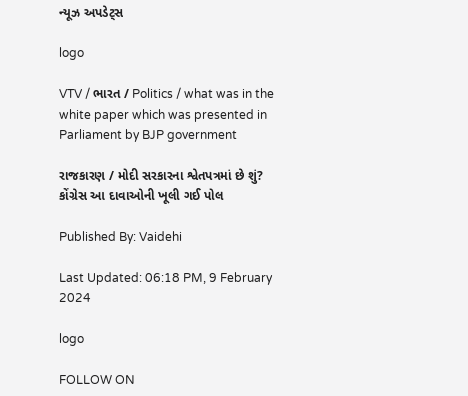ન્યૂઝ અપડેટ્સ

logo

VTV / ભારત / Politics / what was in the white paper which was presented in Parliament by BJP government

રાજકારણ / મોદી સરકારના શ્વેતપત્રમાં છે શું? કોંગ્રેસ આ દાવાઓની ખૂલી ગઈ પોલ

Published By: Vaidehi

Last Updated: 06:18 PM, 9 February 2024

logo

FOLLOW ON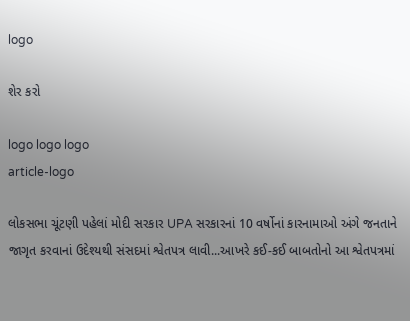logo

શેર કરો

logo logo logo
article-logo

લોકસભા ચૂંટણી પહેલાં મોદી સરકાર UPA સરકારનાં 10 વર્ષોનાં કારનામાઓ અંગે જનતાને જાગૃત કરવાનાં ઉદેશ્યથી સંસદમાં શ્વેતપત્ર લાવી...આખરે કઈ-કઈ બાબતોનો આ શ્વેતપત્રમાં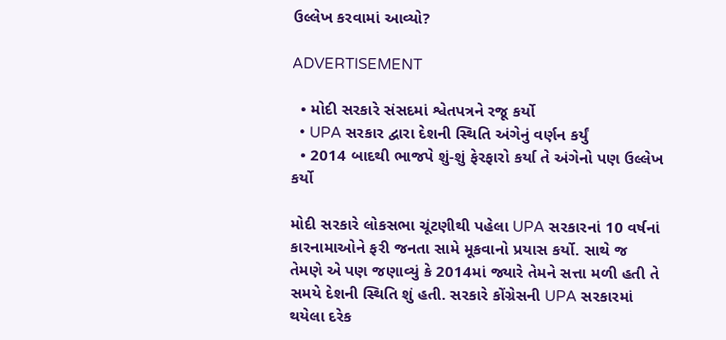ઉલ્લેખ કરવામાં આવ્યો?

ADVERTISEMENT

  • મોદી સરકારે સંસદમાં શ્વેતપત્રને રજૂ કર્યો
  • UPA સરકાર દ્વારા દેશની સ્થિતિ અંગેનું વર્ણન કર્યું
  • 2014 બાદથી ભાજપે શું-શું ફેરફારો કર્યા તે અંગેનો પણ ઉલ્લેખ કર્યો

મોદી સરકારે લોકસભા ચૂંટણીથી પહેલા UPA સરકારનાં 10 વર્ષનાં કારનામાઓને ફરી જનતા સામે મૂકવાનો પ્રયાસ કર્યો. સાથે જ તેમણે એ પણ જણાવ્યું કે 2014માં જ્યારે તેમને સત્તા મળી હતી તે સમયે દેશની સ્થિતિ શું હતી. સરકારે કોંગ્રેસની UPA સરકારમાં થયેલા દરેક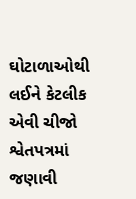ઘોટાળાઓથી લઈને કેટલીક એવી ચીજો શ્વેતપત્રમાં જણાવી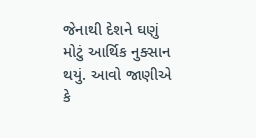જેનાથી દેશને ઘણું મોટું આર્થિક નુક્સાન થયું. આવો જાણીએ કે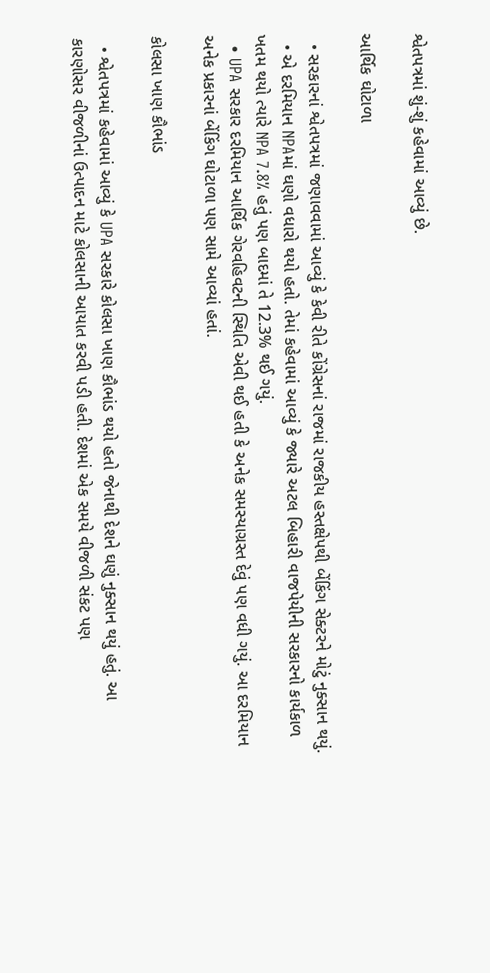શ્વેતપત્રમાં શું-શું કહેવામાં આવ્યું છે.

આર્થિક ઘોટાળા

  • સરકારનાં શ્વેતપત્રમાં જણાવવામાં આવ્યું કે કેવી રીતે કોંગ્રેસનાં રાજમાં રાજકીય હસ્તક્ષેપથી બેંકિંગ સેક્ટરને મોટું નુક્સાન થયું.
  • એ દરમિયાન NPAમાં ઘણો વધારો થયો હતો. તેમાં કહેવામાં આવ્યું કે જ્યારે અટલ બિહારી વાજપેયીની સરકારનો કાર્યકાળ ખતમ થયો ત્યારે NPA 7.8% હતું પણ બાદમાં તે 12.3% થઈ ગયું.
  • UPA સરકાર દરમિયાન આર્થિક ગેરવહિવટની સ્થિતિ એવી થઈ હતી કે અનેક સમસ્યાગ્રસ્ત દેવું પણ વધી ગયું. આ દરમિયાન અનેક પ્રકારનાં બેંકિંગ ઘોટાળા પણ સામે આવ્યાં હતાં.

કોલસા ખાણ કૌભાંડ

  • શ્વેતપત્રમાં કહેવામાં આવ્યું કે UPA સરકારે કોલસા ખાણ કૌભાંડ થયો હતો જેનાથી દેશને ઘણું નુક્સાન થયું હતું. આ કારણોસર વીજળીનાં ઉત્પાદન માટે કોલસાની આયાત કરવી પડી હતી. દેશમાં એક સમયે વીજળી સંકટ પણ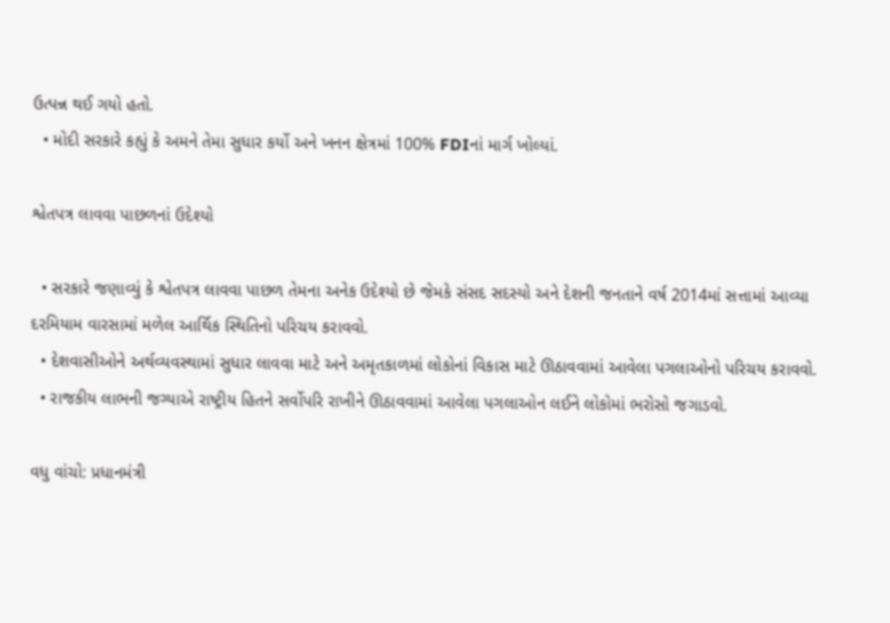ઉત્પન્ન થઈ ગયો હતો.
  • મોદી સરકારે કહ્યું કે અમને તેમા સુધાર કર્યો અને ખનન ક્ષેત્રમાં 100% FDIનાં માર્ગ ખોલ્યાં.

શ્વેતપત્ર લાવવા પાછળનાં ઉદેશ્યો

  • સરકારે જણાવ્યું કે શ્વેતપત્ર લાવવા પાછળ તેમના અનેક ઉદેશ્યો છે જેમકે સંસદ સદસ્યો અને દેશની જનતાને વર્ષ 2014માં સત્તામાં આવ્યા દરમિયામ વારસામાં મળેલ આર્થિક સ્થિતિનો પરિચય કરાવવો.
  • દેશવાસીઓને અર્થવ્યવસ્થામાં સુધાર લાવવા માટે અને અમૃતકાળમાં લોકોનાં વિકાસ માટે ઊઠાવવામાં આવેલા પગલાઓનો પરિચય કરાવવો.
  • રાજકીય લાભની જગ્યાએ રાષ્ટ્રીય હિતને સર્વોપરિ રાખીને ઊઠાવવામાં આવેલા પગલાઓન લઈને લોકોમાં ભરોસો જગાડવો.

વધુ વાંચો: પ્રધાનમંત્રી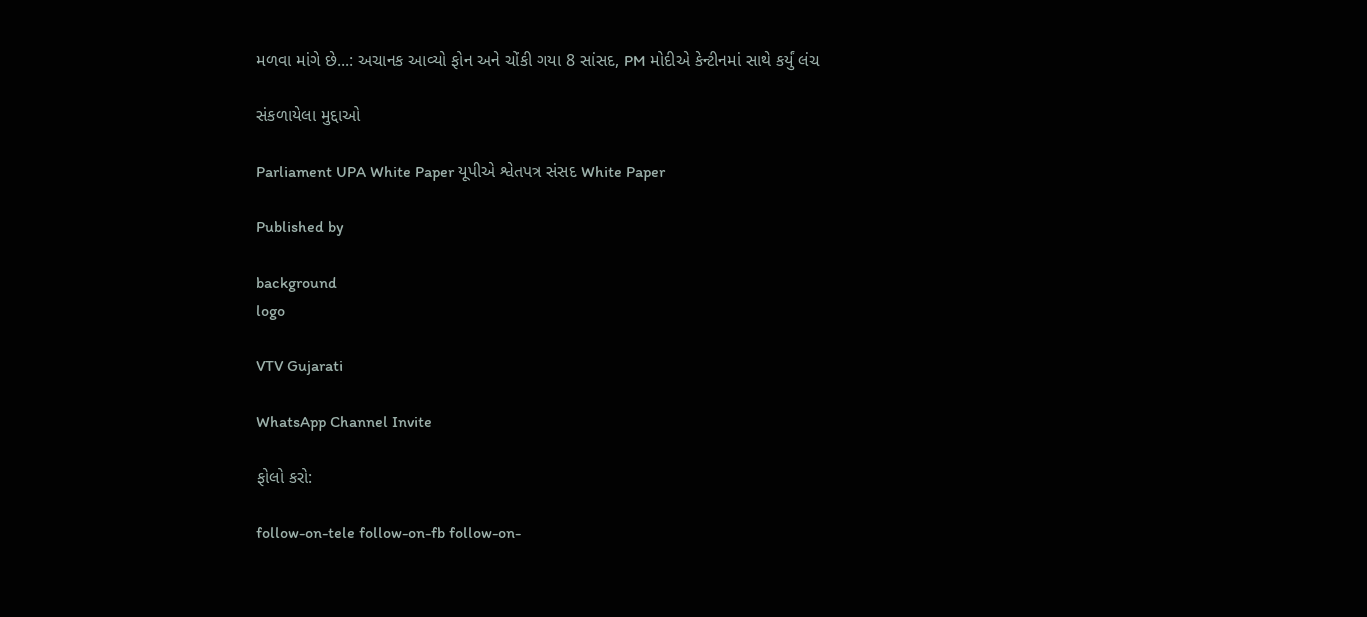મળવા માંગે છે...: અચાનક આવ્યો ફોન અને ચોંકી ગયા 8 સાંસદ, PM મોદીએ કેન્ટીનમાં સાથે કર્યું લંચ

સંકળાયેલા મુદ્દાઓ

Parliament UPA White Paper યૂપીએ શ્વેતપત્ર સંસદ White Paper

Published by

background
logo

VTV Gujarati

WhatsApp Channel Invite

ફોલો કરો:

follow-on-tele follow-on-fb follow-on-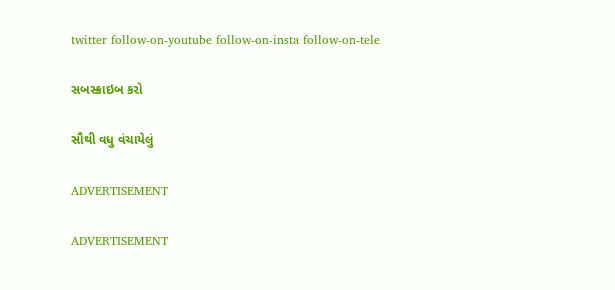twitter follow-on-youtube follow-on-insta follow-on-tele

સબસ્ક્રાઇબ કરો

સૌથી વધુ વંચાયેલું

ADVERTISEMENT

ADVERTISEMENT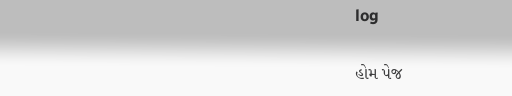log

હોમ પેજ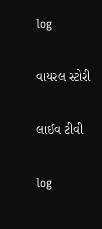log

વાયરલ સ્ટોરી

લાઈવ ટીવી

log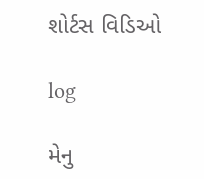શોર્ટસ વિડિઓ

log

મેનુ